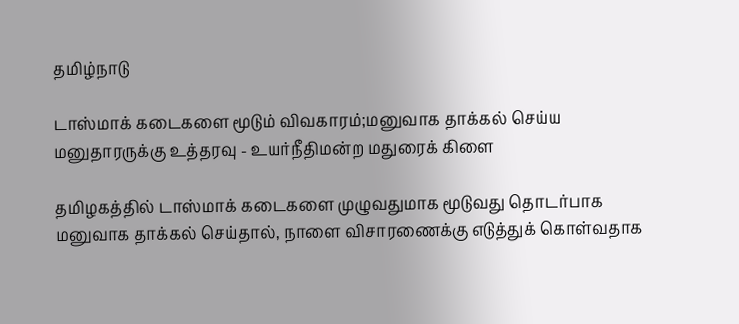தமிழ்நாடு

டாஸ்மாக் கடைகளை மூடும் விவகாரம்;மனுவாக தாக்கல் செய்ய மனுதாரருக்கு உத்தரவு - உயர்நீதிமன்ற மதுரைக் கிளை

தமிழகத்தில் டாஸ்மாக் கடைகளை முழுவதுமாக மூடுவது தொடர்பாக மனுவாக தாக்கல் செய்தால், நாளை விசாரணைக்கு எடுத்துக் கொள்வதாக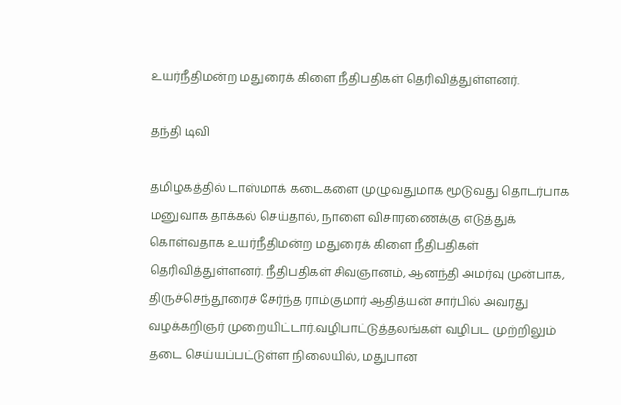உயர்நீதிமன்ற மதுரைக் கிளை நீதிபதிகள் தெரிவித்துள்ளனர்.

தந்தி டிவி

தமிழகத்தில் டாஸ்மாக் கடைகளை முழுவதுமாக மூடுவது தொடர்பாக மனுவாக தாக்கல் செய்தால், நாளை விசாரணைக்கு எடுத்துக் கொள்வதாக உயர்நீதிமன்ற மதுரைக் கிளை நீதிபதிகள் தெரிவித்துள்ளனர். நீதிபதிகள் சிவஞானம், ஆனந்தி அமர்வு முன்பாக, திருச்செந்தூரைச் சேர்ந்த ராம்குமார் ஆதித்யன் சார்பில் அவரது வழக்கறிஞர் முறையிட்டார்.வழிபாட்டுத்தலங்கள் வழிபட முற்றிலும் தடை செய்யப்பட்டுள்ள நிலையில், மதுபான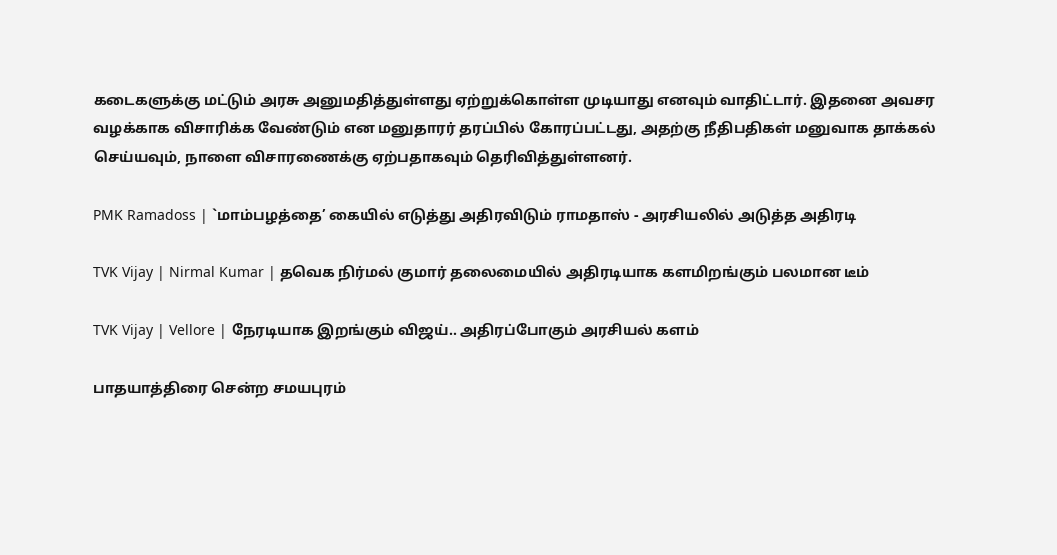கடைகளுக்கு மட்டும் அரசு அனுமதித்துள்ளது ஏற்றுக்கொள்ள முடியாது எனவும் வாதிட்டார். இதனை அவசர வழக்காக விசாரிக்க வேண்டும் என மனுதாரர் தரப்பில் கோரப்பட்டது, அதற்கு நீதிபதிகள் மனுவாக தாக்கல் செய்யவும், நாளை விசாரணைக்கு ஏற்பதாகவும் தெரிவித்துள்ளனர்.

PMK Ramadoss | `மாம்பழத்தை’ கையில் எடுத்து அதிரவிடும் ராமதாஸ் - அரசியலில் அடுத்த அதிரடி

TVK Vijay | Nirmal Kumar | தவெக நிர்மல் குமார் தலைமையில் அதிரடியாக களமிறங்கும் பலமான டீம்

TVK Vijay | Vellore | நேரடியாக இறங்கும் விஜய்.. அதிரப்போகும் அரசியல் களம்

பாதயாத்திரை சென்ற சமயபுரம்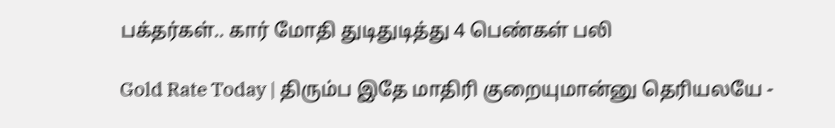பக்தர்கள்.. கார் மோதி துடிதுடித்து 4 பெண்கள் பலி

Gold Rate Today | திரும்ப இதே மாதிரி குறையுமான்னு தெரியலயே -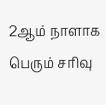2ஆம் நாளாக பெரும் சரிவு